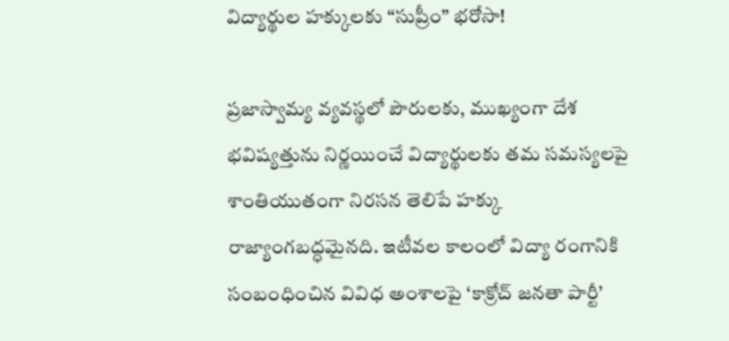విద్యార్థుల హక్కులకు “సుప్రీం” భరోసా!

ప్రజాస్వామ్య వ్యవస్థలో పౌరులకు, ముఖ్యంగా దేశ భవిష్యత్తును నిర్ణయించే విద్యార్థులకు తమ సమస్యలపై శాంతియుతంగా నిరసన తెలిపే హక్కు రాజ్యాంగబద్ధమైనది. ఇటీవల కాలంలో విద్యా రంగానికి సంబంధించిన వివిధ అంశాలపై ‘కాక్రోచ్ జనతా పార్టీ’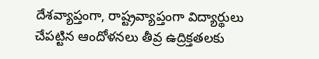దేశవ్యాప్తంగా, రాష్ట్రవ్యాప్తంగా విద్యార్థులు చేపట్టిన ఆందోళనలు తీవ్ర ఉద్రిక్తతలకు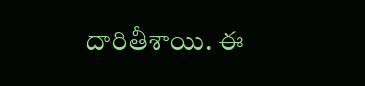దారితీశాయి. ఈ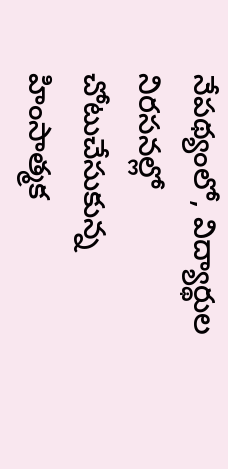నేపథ్యంలో, విద్యార్థుల నిరసనల్లో చోటుచేసుకున్న హింసాత్మక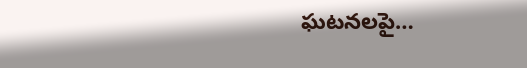ఘటనలపై…